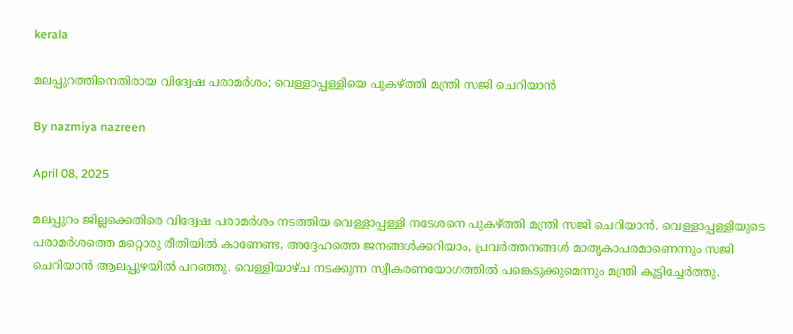kerala

മലപ്പുറത്തിനെതിരായ വിദ്വേഷ പരാമര്‍ശം; വെള്ളാപ്പള്ളിയെ പുകഴ്ത്തി മന്ത്രി സജി ചെറിയാന്‍

By nazmiya nazreen

April 08, 2025

മലപ്പുറം ജില്ലക്കെതിരെ വിദ്വേഷ പരാമര്‍ശം നടത്തിയ വെള്ളാപ്പള്ളി നടേശനെ പുകഴ്ത്തി മന്ത്രി സജി ചെറിയാന്‍. വെള്ളാപ്പള്ളിയുടെ പരാമര്‍ശത്തെ മറ്റൊരു രീതിയില്‍ കാണേണ്ട, അദ്ദേഹത്തെ ജനങ്ങള്‍ക്കറിയാം, പ്രവര്‍ത്തനങ്ങള്‍ മാതൃകാപരമാണെന്നും സജി ചെറിയാന്‍ ആലപ്പുഴയില്‍ പറഞ്ഞു. വെള്ളിയാഴ്ച നടക്കുന്ന സ്വീകരണയോഗത്തില്‍ പങ്കെടുക്കുമെന്നും മന്ത്രി കൂട്ടിച്ചേര്‍ത്തു.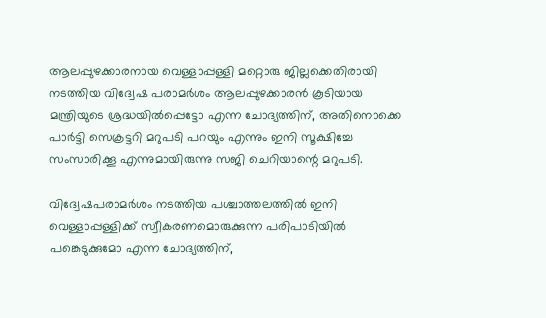ആലപ്പുഴക്കാരനായ വെള്ളാപ്പള്ളി മറ്റൊരു ജില്ലക്കെതിരായി നടത്തിയ വിദ്വേഷ പരാമര്‍ശം ആലപ്പുഴക്കാരന്‍ കൂടിയായ മന്ത്രിയുടെ ശ്രദ്ധയില്‍പ്പെട്ടോ എന്ന ചോദ്യത്തിന്, അതിനൊക്കെ പാര്‍ട്ടി സെക്രട്ടറി മറുപടി പറയും എന്നും ഇനി സൂക്ഷിച്ചേ സംസാരിക്കൂ എന്നുമായിരുന്നു സജി ചെറിയാന്റെ മറുപടി.

വിദ്വേഷപരാമര്‍ശം നടത്തിയ പശ്ചാത്തലത്തില്‍ ഇനി വെള്ളാപ്പള്ളിക്ക് സ്വീകരണമൊരുക്കുന്ന പരിപാടിയില്‍ പങ്കെടുക്കുമോ എന്ന ചോദ്യത്തിന്,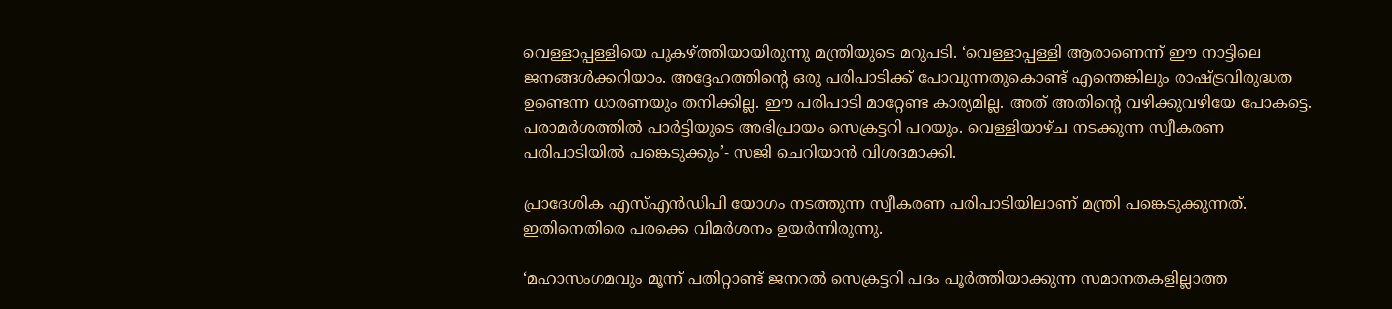വെള്ളാപ്പള്ളിയെ പുകഴ്ത്തിയായിരുന്നു മന്ത്രിയുടെ മറുപടി. ‘വെള്ളാപ്പള്ളി ആരാണെന്ന് ഈ നാട്ടിലെ ജനങ്ങള്‍ക്കറിയാം. അദ്ദേഹത്തിന്റെ ഒരു പരിപാടിക്ക് പോവുന്നതുകൊണ്ട് എന്തെങ്കിലും രാഷ്ട്രവിരുദ്ധത ഉണ്ടെന്ന ധാരണയും തനിക്കില്ല. ഈ പരിപാടി മാറ്റേണ്ട കാര്യമില്ല. അത് അതിന്റെ വഴിക്കുവഴിയേ പോകട്ടെ. പരാമര്‍ശത്തില്‍ പാര്‍ട്ടിയുടെ അഭിപ്രായം സെക്രട്ടറി പറയും. വെള്ളിയാഴ്ച നടക്കുന്ന സ്വീകരണ പരിപാടിയില്‍ പങ്കെടുക്കും’- സജി ചെറിയാന്‍ വിശദമാക്കി.

പ്രാദേശിക എസ്എന്‍ഡിപി യോഗം നടത്തുന്ന സ്വീകരണ പരിപാടിയിലാണ് മന്ത്രി പങ്കെടുക്കുന്നത്. ഇതിനെതിരെ പരക്കെ വിമര്‍ശനം ഉയര്‍ന്നിരുന്നു.

‘മഹാസംഗമവും മൂന്ന് പതിറ്റാണ്ട് ജനറല്‍ സെക്രട്ടറി പദം പൂര്‍ത്തിയാക്കുന്ന സമാനതകളില്ലാത്ത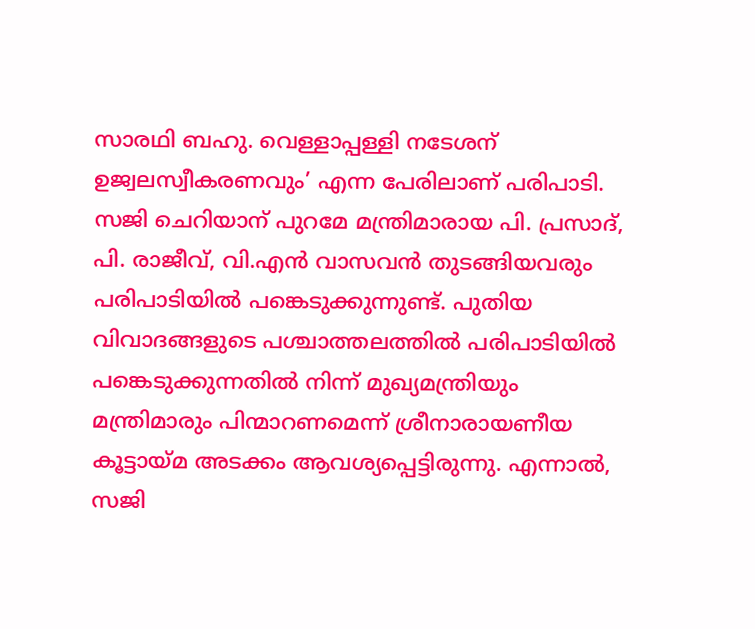സാരഥി ബഹു. വെള്ളാപ്പള്ളി നടേശന് ഉജ്വലസ്വീകരണവും’ എന്ന പേരിലാണ് പരിപാടി. സജി ചെറിയാന് പുറമേ മന്ത്രിമാരായ പി. പ്രസാദ്, പി. രാജീവ്, വി.എന്‍ വാസവന്‍ തുടങ്ങിയവരും പരിപാടിയില്‍ പങ്കെടുക്കുന്നുണ്ട്. പുതിയ വിവാദങ്ങളുടെ പശ്ചാത്തലത്തില്‍ പരിപാടിയില്‍ പങ്കെടുക്കുന്നതില്‍ നിന്ന് മുഖ്യമന്ത്രിയും മന്ത്രിമാരും പിന്മാറണമെന്ന് ശ്രീനാരായണീയ കൂട്ടായ്മ അടക്കം ആവശ്യപ്പെട്ടിരുന്നു. എന്നാല്‍, സജി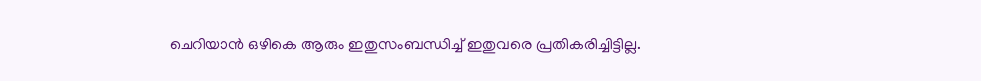ചെറിയാന്‍ ഒഴികെ ആരും ഇതുസംബന്ധിച്ച് ഇതുവരെ പ്രതികരിച്ചിട്ടില്ല.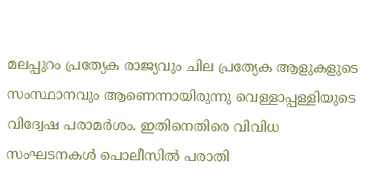മലപ്പുറം പ്രത്യേക രാജ്യവും ചില പ്രത്യേക ആളുകളുടെ സംസ്ഥാനവും ആണെന്നായിരുന്നു വെള്ളാപ്പള്ളിയുടെ വിദ്വേഷ പരാമര്‍ശം. ഇതിനെതിരെ വിവിധ സംഘടനകള്‍ പൊലീസില്‍ പരാതി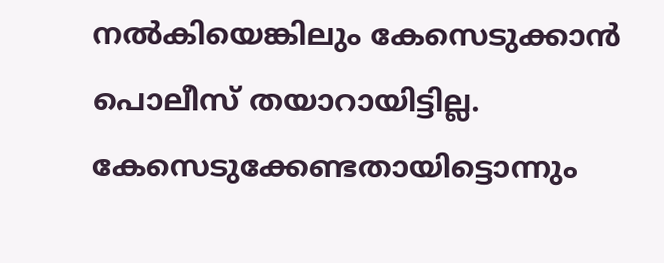നല്‍കിയെങ്കിലും കേസെടുക്കാന്‍ പൊലീസ് തയാറായിട്ടില്ല. കേസെടുക്കേണ്ടതായിട്ടൊന്നും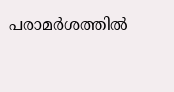പരാമര്‍ശത്തില്‍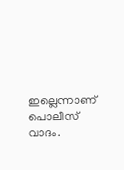ഇല്ലെന്നാണ് പൊലീസ് വാദം.